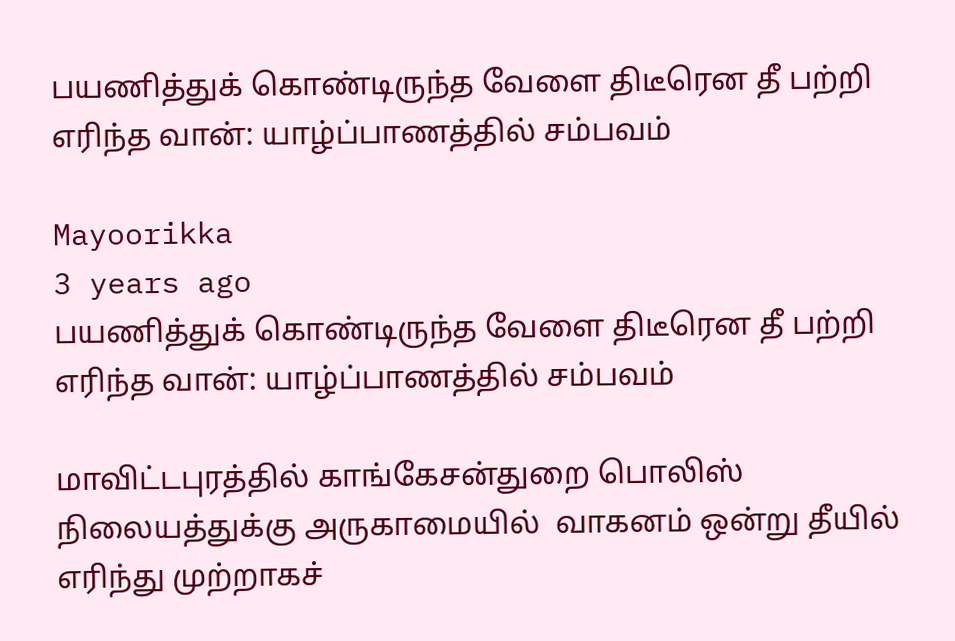பயணித்துக் கொண்டிருந்த வேளை திடீரென தீ பற்றி எரிந்த வான்: யாழ்ப்பாணத்தில் சம்பவம்

Mayoorikka
3 years ago
பயணித்துக் கொண்டிருந்த வேளை திடீரென தீ பற்றி எரிந்த வான்: யாழ்ப்பாணத்தில் சம்பவம்

மாவிட்டபுரத்தில் காங்கேசன்துறை பொலிஸ் நிலையத்துக்கு அருகாமையில்  வாகனம் ஒன்று தீயில் எரிந்து முற்றாகச்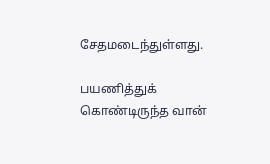சேதமடைந்துள்ளது.

பயணித்துக் கொண்டிருந்த வான்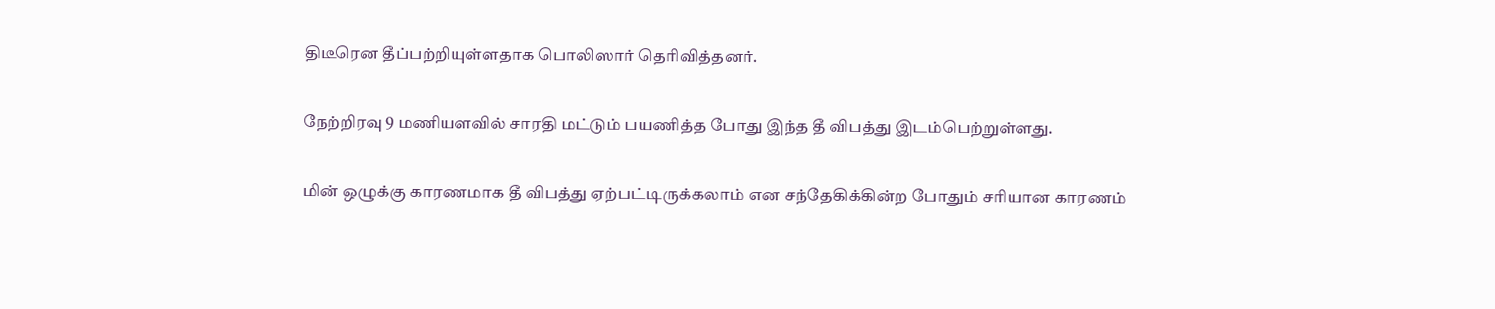திடீரென தீப்பற்றியுள்ளதாக பொலிஸார் தெரிவித்தனர்.

நேற்றிரவு 9 மணியளவில் சாரதி மட்டும் பயணித்த போது இந்த தீ விபத்து இடம்பெற்றுள்ளது.

மின் ஒழுக்கு காரணமாக தீ விபத்து ஏற்பட்டிருக்கலாம் என சந்தேகிக்கின்ற போதும் சரியான காரணம்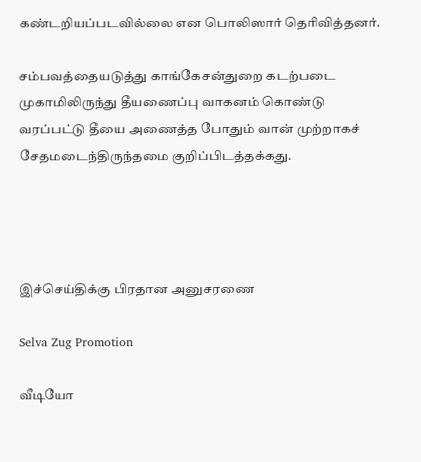கண்டறியப்படவில்லை என பொலிஸார் தெரிவித்தனர்.

சம்பவத்தையடுத்து காங்கேசன்துறை கடற்படை முகாமிலிருந்து தீயணைப்பு வாகனம் கொண்டு வரப்பட்டு தீயை அணைத்த போதும் வான் முற்றாகச் சேதமடைந்திருந்தமை குறிப்பிடத்தக்கது.




இச்செய்திக்கு பிரதான அனுசரணை

Selva Zug Promotion

வீடியோ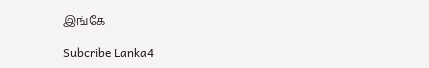இங்கே

Subcribe Lanka4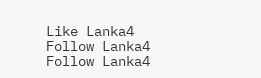Like Lanka4
Follow Lanka4
Follow Lanka4